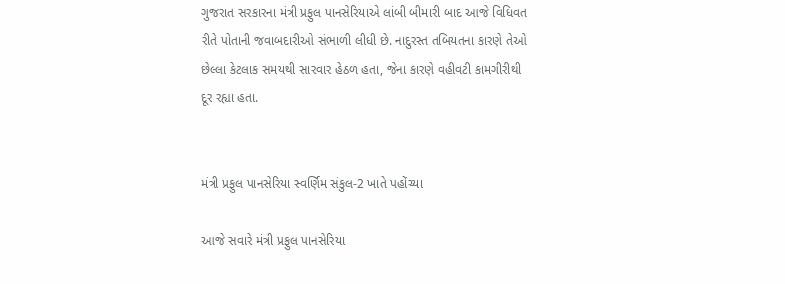ગુજરાત સરકારના મંત્રી પ્રફુલ પાનસેરિયાએ લાંબી બીમારી બાદ આજે વિધિવત રીતે પોતાની જવાબદારીઓ સંભાળી લીધી છે. નાદુરસ્ત તબિયતના કારણે તેઓ છેલ્લા કેટલાક સમયથી સારવાર હેઠળ હતા, જેના કારણે વહીવટી કામગીરીથી દૂર રહ્યા હતા.


મંત્રી પ્રફુલ પાનસેરિયા સ્વર્ણિમ સંકુલ-2 ખાતે પહોંચ્યા

આજે સવારે મંત્રી પ્રફુલ પાનસેરિયા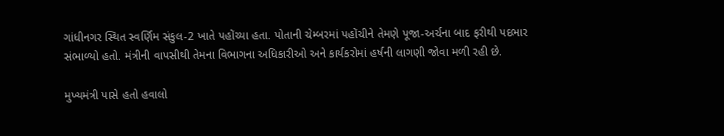ગાંધીનગર સ્થિત સ્વર્ણિમ સંકુલ-2 ખાતે પહોંચ્યા હતા. પોતાની ચેમ્બરમાં પહોંચીને તેમણે પૂજા-અર્ચના બાદ ફરીથી પદભાર સંભાળ્યો હતો. મંત્રીની વાપસીથી તેમના વિભાગના અધિકારીઓ અને કાર્યકરોમાં હર્ષની લાગણી જોવા મળી રહી છે.

મુખ્યમંત્રી પાસે હતો હવાલો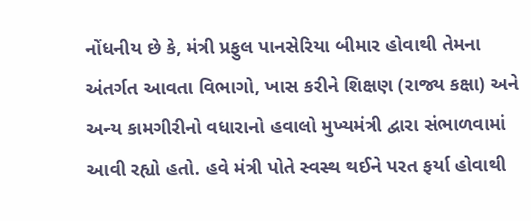નોંધનીય છે કે, મંત્રી પ્રફુલ પાનસેરિયા બીમાર હોવાથી તેમના અંતર્ગત આવતા વિભાગો, ખાસ કરીને શિક્ષણ (રાજ્ય કક્ષા) અને અન્ય કામગીરીનો વધારાનો હવાલો મુખ્યમંત્રી દ્વારા સંભાળવામાં આવી રહ્યો હતો. હવે મંત્રી પોતે સ્વસ્થ થઈને પરત ફર્યા હોવાથી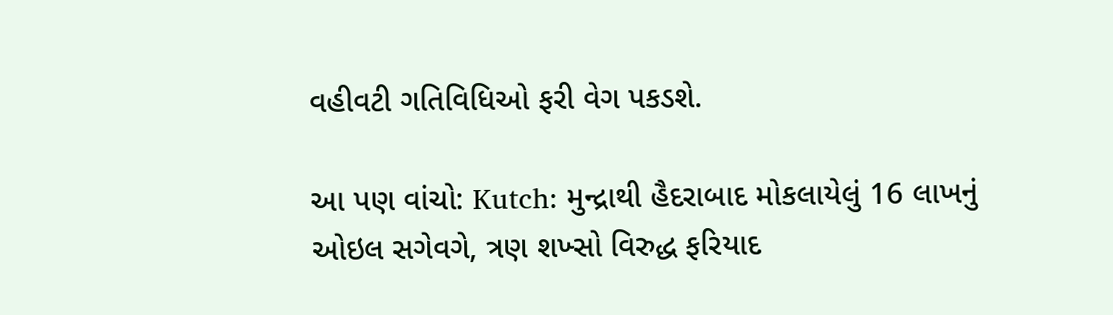વહીવટી ગતિવિધિઓ ફરી વેગ પકડશે.

આ પણ વાંચો: Kutch: મુન્દ્રાથી હૈદરાબાદ મોકલાયેલું 16 લાખનું ઓઇલ સગેવગે, ત્રણ શખ્સો વિરુદ્ધ ફરિયાદ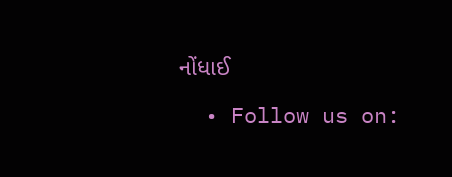નોંધાઈ

  • Follow us on: